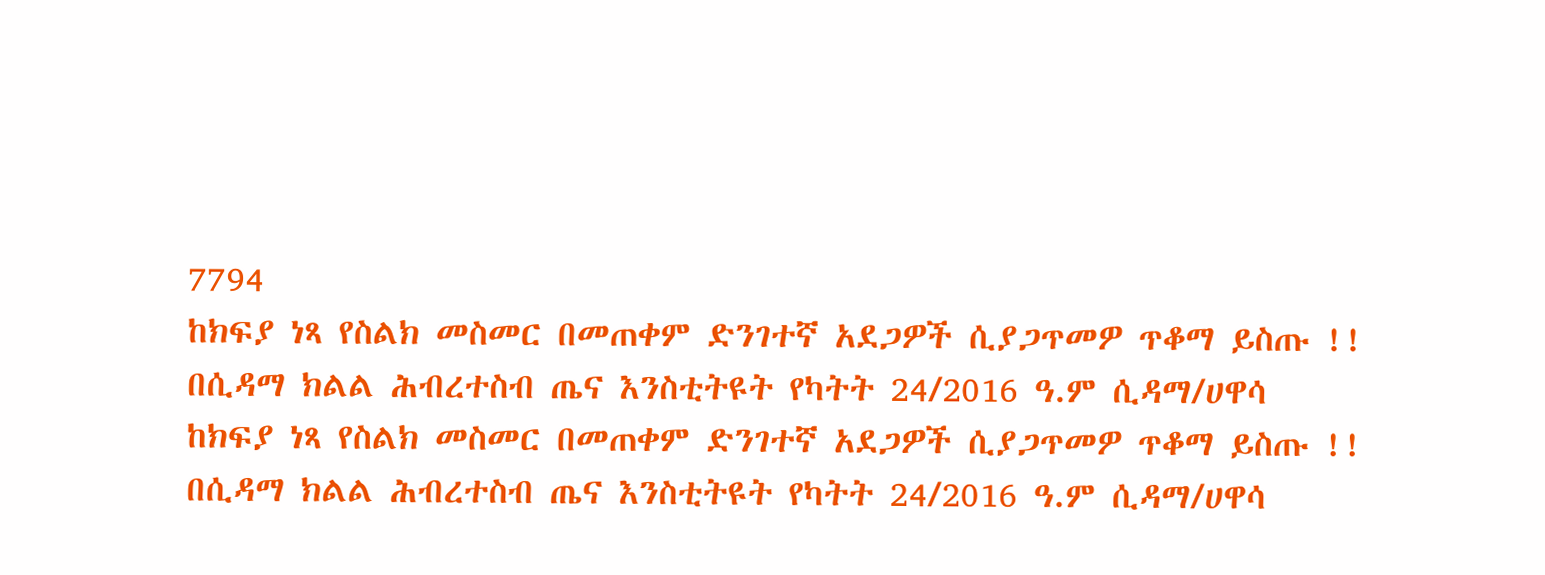7794
ከክፍያ ነጻ የስልክ መስመር በመጠቀም ድንገተኛ አደጋዎች ሲያጋጥመዎ ጥቆማ ይስጡ !! በሲዳማ ክልል ሕብረተስብ ጤና እንስቲትዩት የካትት 24/2016 ዓ.ም ሲዳማ/ሀዋሳ
ከክፍያ ነጻ የስልክ መስመር በመጠቀም ድንገተኛ አደጋዎች ሲያጋጥመዎ ጥቆማ ይስጡ !! በሲዳማ ክልል ሕብረተስብ ጤና እንስቲትዩት የካትት 24/2016 ዓ.ም ሲዳማ/ሀዋሳ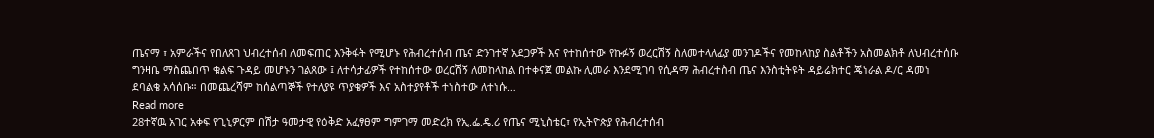ጤናማ ፣ አምራችና የበለጸገ ህብረተሰብ ለመፍጠር እንቅፋት የሚሆኑ የሕብረተሰብ ጤና ድንገተኛ አደጋዎች እና የተከሰተው የኩፉኝ ወረርሽኝ ስለመተላለፊያ መንገዶችና የመከላከያ ስልቶችን አስመልክቶ ለህብረተሰቡ ግንዛቤ ማስጨበጥ ቁልፍ ጉዳይ መሆኑን ገልጸው ፤ ለተሳታፊዎች የተከሰተው ወረርሽኝ ለመከላከል በተቀናጀ መልኩ ሊመራ እንደሚገባ የሲዳማ ሕብረተስብ ጤና እንስቲትዩት ዳይሬክተር ጄነራል ዶ/ር ዳመነ ደባልቄ አሳሰቡ። በመጨረሻም ከሰልጣኞች የተለያዩ ጥያቄዎች እና አስተያየቶች ተነስተው ለተነሱ…
Read more
28ተኛዉ አገር አቀፍ የጊኒዎርም በሽታ ዓመታዊ የዕቅድ አፈፃፀም ግምገማ መድረክ የኢ.ፌ.ዴ.ሪ የጤና ሚኒስቴር፣ የኢትዮጵያ የሕብረተሰብ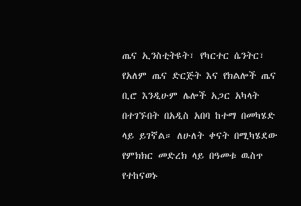ጤና ኢንስቲትዩት፣ የካርተር ሴንትር፣ የአለም ጤና ድርጅት እና የክልሎች ጤና ቢሮ እንዲሁም ሌሎች አጋር አካላት በተገኙበት በአዲስ አበባ ከተማ በመካሄድ ላይ ይገኛል። ለሁለት ቀናት በሚካሄደው የምክክር መድረክ ላይ በዓመቱ ዉስጥ የተከናወኑ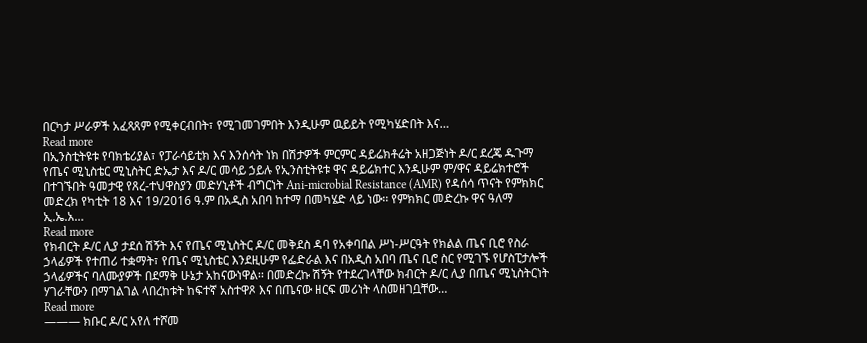በርካታ ሥራዎች አፈጻጸም የሚቀርብበት፣ የሚገመገምበት እንዲሁም ዉይይት የሚካሄድበት እና…
Read more
በኢንስቲትዩቱ የባክቴሪያል፣ የፓራሳይቲክ እና እንሰሳት ነክ በሽታዎች ምርምር ዳይሬክቶሬት አዘጋጅነት ዶ/ር ደረጄ ዱጉማ የጤና ሚኒስቴር ሚኒስትር ድኤታ እና ዶ/ር መሳይ ኃይሉ የኢንስቲትዩቱ ዋና ዳይሬክተር እንዲሁም ም/ዋና ዳይሬክተሮች በተገኙበት ዓመታዊ የጸረ-ተህዋስያን መድሃኒቶች ብግርነት Ani-microbial Resistance (AMR) የዳሰሳ ጥናት የምክክር መድረክ የካቲት 18 እና 19/2016 ዓ.ም በአዲስ አበባ ከተማ በመካሄድ ላይ ነው፡፡ የምክክር መድረኩ ዋና ዓለማ ኢ.ኤ.አ…
Read more
የክብርት ዶ/ር ሊያ ታደሰ ሽኝት እና የጤና ሚኒስትር ዶ/ር መቅደስ ዳባ የአቀባበል ሥነ-ሥርዓት የክልል ጤና ቢሮ የስራ ኃላፊዎች የተጠሪ ተቋማት፣ የጤና ሚኒስቴር እንደዚሁም የፌድራል እና በአዲስ አበባ ጤና ቢሮ ስር የሚገኙ የሆስፒታሎች ኃላፊዎችና ባለሙያዎች በደማቅ ሁኔታ አከናውነዋል፡፡ በመድረኩ ሽኝት የተደረገላቸው ክብርት ዶ/ር ሊያ በጤና ሚኒስትርነት ሃገራቸውን በማገልገል ላበረከቱት ከፍተኛ አስተዋጾ እና በጤናው ዘርፍ መሪነት ላስመዘገቧቸው…
Read more
——— ክቡር ዶ/ር አየለ ተሾመ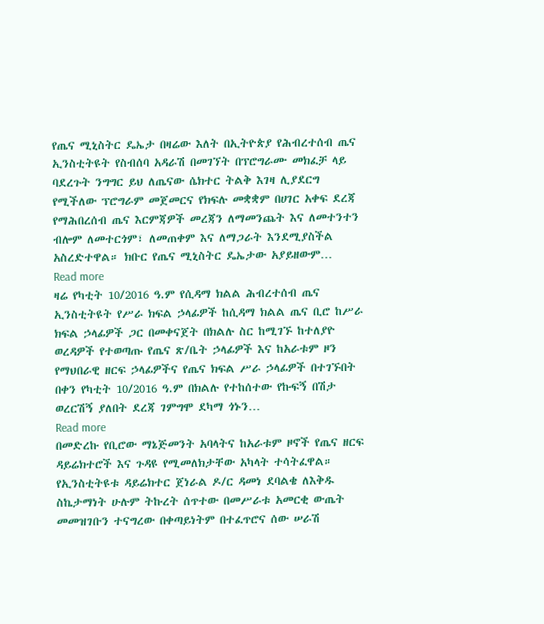የጤና ሚኒስትር ዴኤታ በዛሬው እለት በኢትዮጵያ የሕብረተሰብ ጤና ኢንስቲትዩት የስብሰባ አዳራሽ በመገኘት በፕሮግራሙ መክፈቻ ላይ ባደረጉት ንግግር ይህ ለጤናው ሴክተር ትልቅ እገዛ ሊያደርግ የሚችለው ፕሮግራም መጀመርና የክፍሉ መቋቋም በሀገር አቀፍ ደረጃ የማሕበረሰብ ጤና እርምጃዎች መረጃን ለማመንጨት እና ለመተንተን ብሎም ለመተርጎም፣ ለመጠቀም እና ለማጋራት እንደሚያስችል አስረድተዋል። ክቡር የጤና ሚኒስትር ዴኤታው አያይዘውም…
Read more
ዛሬ የካቲት 10/2016 ዓ.ም የሲዳማ ክልል ሕብረተሰብ ጤና ኢንስቲትዩት የሥራ ክፍል ኃላፊዎች ከሲዳማ ክልል ጤና ቢሮ ከሥራ ክፍል ኃላፊዎች ጋር በመቀናጀት በክልሉ ስር ከሚገኙ ከተለያዮ ወረዳዎች የተወጣጡ የጤና ጽ/ቤት ኃላፊዎች እና ከአራቱም ዞን የማህበራዊ ዘርፍ ኃላፊዎችና የጤና ክፍል ሥራ ኃላፊዎች በተገኙበት በቀን የካቲት 10/2016 ዓ.ም በክልሉ የተከሰተው የኩፍኝ በሽታ ወረርሽኝ ያለበት ደረጃ ገምግሞ ደካማ ጎኑን…
Read more
በመድረኩ የቢሮው ማኔጅመንት አባላትና ከአራቱም ዞኖች የጤና ዘርፍ ዳይሬክተሮች እና ጉዳዩ የሚመለክታቸው አካላት ተሳትፈዋል። የኢንስቲትዩቱ ዳይሬክተር ጀነራል ዶ/ር ዳመነ ደባልቄ ለእቅዱ ስኬታማነት ሁሉም ትኩረት ሰጥተው በመሥራቱ አመርቂ ውጤት መመዝገቡን ተናግረው በቀጣይነትም በተፈጥሮና ሰው ሠራሽ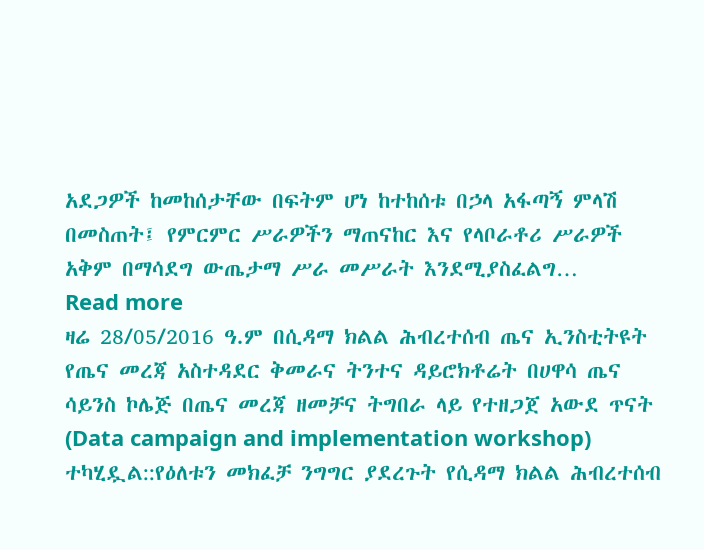አደጋዎች ከመከሰታቸው በፍትም ሆነ ከተከሰቱ በኃላ አፋጣኝ ምላሽ በመስጠት፤ የምርምር ሥራዎችን ማጠናከር እና የላቦራቶሪ ሥራዎች አቅም በማሳደግ ውጤታማ ሥራ መሥራት እንደሚያስፈልግ…
Read more
ዛሬ 28/05/2016 ዓ.ም በሲዳማ ክልል ሕብረተሰብ ጤና ኢንስቲትዩት የጤና መረጃ አስተዳደር ቅመራና ትንተና ዳይሮክቶሬት በሀዋሳ ጤና ሳይንስ ኮሌጅ በጤና መረጃ ዘመቻና ትግበራ ላይ የተዘጋጀ አውደ ጥናት (Data campaign and implementation workshop) ተካሂዷል::የዕለቱን መክፈቻ ንግግር ያደረጉት የሲዳማ ክልል ሕብረተሰብ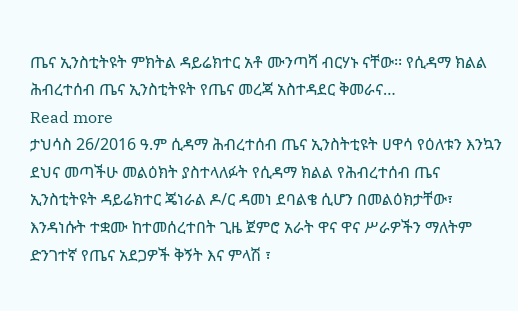ጤና ኢንስቲትዩት ምክትል ዳይሬክተር አቶ ሙንጣሻ ብርሃኑ ናቸው፡፡ የሲዳማ ክልል ሕብረተሰብ ጤና ኢንስቲትዩት የጤና መረጃ አስተዳደር ቅመራና…
Read more
ታህሳስ 26/2016 ዓ.ም ሲዳማ ሕብረተሰብ ጤና ኢንስትቲዩት ሀዋሳ የዕለቱን እንኳን ደህና መጣችሁ መልዕክት ያስተላለፉት የሲዳማ ክልል የሕብረተሰብ ጤና ኢንስቲትዩት ዳይሬክተር ጄነራል ዶ/ር ዳመነ ደባልቄ ሲሆን በመልዕክታቸው፣ እንዳነሱት ተቋሙ ከተመሰረተበት ጊዜ ጀምሮ አራት ዋና ዋና ሥራዎችን ማለትም ድንገተኛ የጤና አደጋዎች ቅኝት እና ምላሽ ፣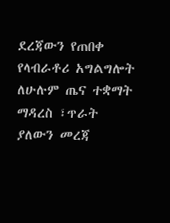ደረጃውን የጠበቀ የላብራቶሪ አግልግሎት ለሁሉም ጤና ተቋማት ማዳረስ ፣ጥራት ያለውን መረጃ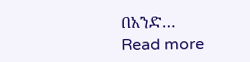በአንድ…
Read more